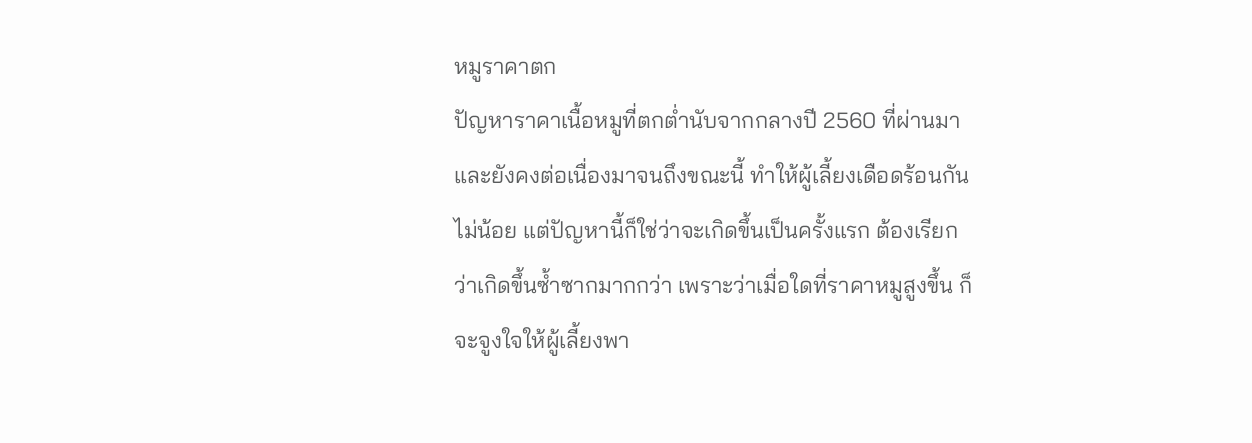หมูราคาตก
ปัญหาราคาเนื้อหมูที่ตกต่ำนับจากกลางปี 2560 ที่ผ่านมาและยังคงต่อเนื่องมาจนถึงขณะนี้ ทำให้ผู้เลี้ยงเดือดร้อนกันไม่น้อย แต่ปัญหานี้ก็ใช่ว่าจะเกิดขึ้นเป็นครั้งแรก ต้องเรียกว่าเกิดขึ้นซ้ำซากมากกว่า เพราะว่าเมื่อใดที่ราคาหมูสูงขึ้น ก็จะจูงใจให้ผู้เลี้ยงพา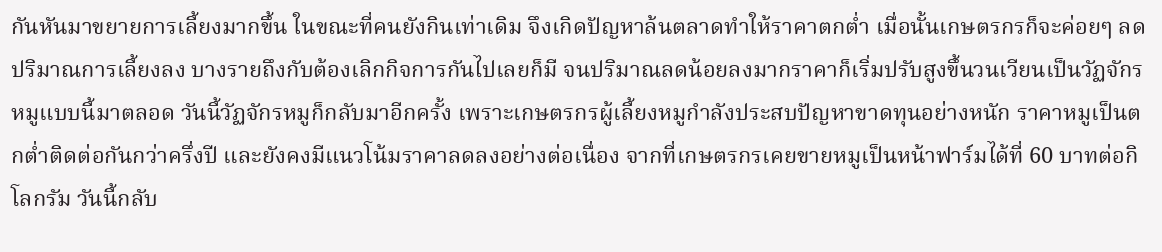กันหันมาขยายการเลี้ยงมากขึ้น ในขณะที่คนยังกินเท่าเดิม จึงเกิดปัญหาล้นตลาดทำให้ราคาตกต่ำ เมื่อนั้นเกษตรกรก็จะค่อยๆ ลดปริมาณการเลี้ยงลง บางรายถึงกับต้องเลิกกิจการกันไปเลยก็มี จนปริมาณลดน้อยลงมากราคาก็เริ่มปรับสูงขึ้นวนเวียนเป็นวัฏจักรหมูแบบนี้มาตลอด วันนี้วัฏจักรหมูก็กลับมาอีกครั้ง เพราะเกษตรกรผู้เลี้ยงหมูกำลังประสบปัญหาขาดทุนอย่างหนัก ราคาหมูเป็นตกต่ำติดต่อกันกว่าครึ่งปี และยังคงมีแนวโน้มราคาลดลงอย่างต่อเนื่อง จากที่เกษตรกรเคยขายหมูเป็นหน้าฟาร์มได้ที่ 60 บาทต่อกิโลกรัม วันนี้กลับ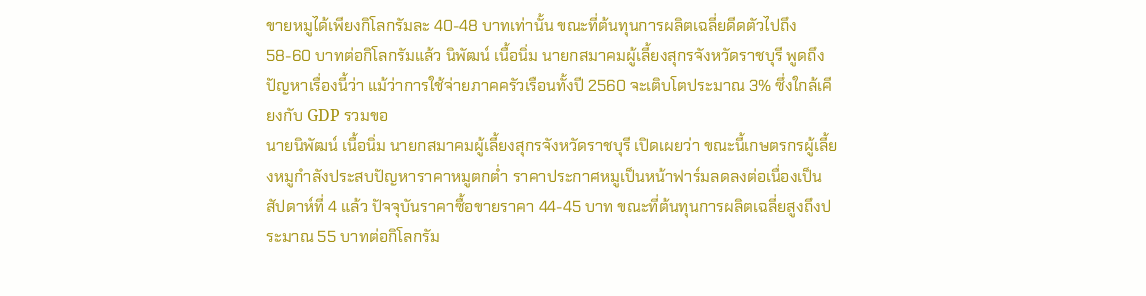ขายหมูได้เพียงกิโลกรัมละ 40-48 บาทเท่านั้น ขณะที่ต้นทุนการผลิตเฉลี่ยดีดตัวไปถึง 58-60 บาทต่อกิโลกรัมแล้ว นิพัฒน์ เนื้อนิ่ม นายกสมาคมผู้เลี้ยงสุกรจังหวัดราชบุรี พูดถึงปัญหาเรื่องนี้ว่า แม้ว่าการใช้จ่ายภาคครัวเรือนทั้งปี 2560 จะเติบโตประมาณ 3% ซึ่งใกล้เคียงกับ GDP รวมขอ
นายนิพัฒน์ เนื้อนิ่ม นายกสมาคมผู้เลี้ยงสุกรจังหวัดราชบุรี เปิดเผยว่า ขณะนี้เกษตรกรผู้เลี้ยงหมูกำลังประสบปัญหาราคาหมูตกต่ำ ราคาประกาศหมูเป็นหน้าฟาร์มลดลงต่อเนื่องเป็นสัปดาห์ที่ 4 แล้ว ปัจจุบันราคาซื้อขายราคา 44-45 บาท ขณะที่ต้นทุนการผลิตเฉลี่ยสูงถึงประมาณ 55 บาทต่อกิโลกรัม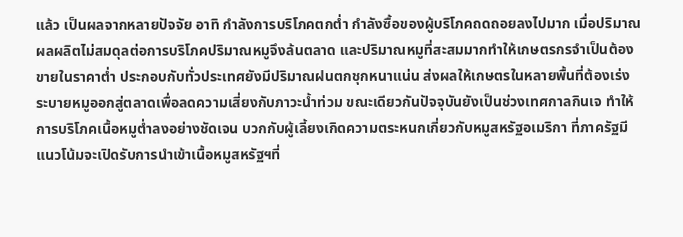แล้ว เป็นผลจากหลายปัจจัย อาทิ กำลังการบริโภคตกต่ำ กำลังซื้อของผู้บริโภคถดถอยลงไปมาก เมื่อปริมาณผลผลิตไม่สมดุลต่อการบริโภคปริมาณหมูจึงล้นตลาด และปริมาณหมูที่สะสมมากทำให้เกษตรกรจำเป็นต้องขายในราคาต่ำ ประกอบกับทั่วประเทศยังมีปริมาณฝนตกชุกหนาแน่น ส่งผลให้เกษตรในหลายพื้นที่ต้องเร่งระบายหมูออกสู่ตลาดเพื่อลดความเสี่ยงกับภาวะน้ำท่วม ขณะเดียวกันปัจจุบันยังเป็นช่วงเทศกาลกินเจ ทำให้การบริโภคเนื้อหมูต่ำลงอย่างชัดเจน บวกกับผู้เลี้ยงเกิดความตระหนกเกี่ยวกับหมูสหรัฐอเมริกา ที่ภาครัฐมีแนวโน้มจะเปิดรับการนำเข้าเนื้อหมูสหรัฐฯที่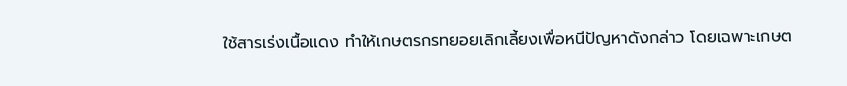ใช้สารเร่งเนื้อแดง ทำให้เกษตรกรทยอยเลิกเลี้ยงเพื่อหนีปัญหาดังกล่าว โดยเฉพาะเกษต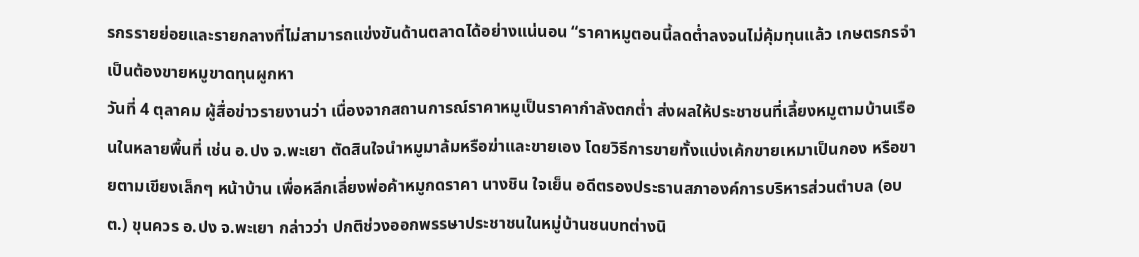รกรรายย่อยและรายกลางที่ไม่สามารถแข่งขันด้านตลาดได้อย่างแน่นอน “ราคาหมูตอนนี้ลดต่ำลงจนไม่คุ้มทุนแล้ว เกษตรกรจำเป็นต้องขายหมูขาดทุนผูกหา
วันที่ 4 ตุลาคม ผู้สื่อข่าวรายงานว่า เนื่องจากสถานการณ์ราคาหมูเป็นราคากำลังตกต่ำ ส่งผลให้ประชาชนที่เลี้ยงหมูตามบ้านเรือนในหลายพื้นที่ เช่น อ.ปง จ.พะเยา ตัดสินใจนำหมูมาล้มหรือฆ่าและขายเอง โดยวิธีการขายทั้งแบ่งเค้กขายเหมาเป็นกอง หรือขายตามเขียงเล็กๆ หน้าบ้าน เพื่อหลีกเลี่ยงพ่อค้าหมูกดราคา นางชิน ใจเย็น อดีตรองประธานสภาองค์การบริหารส่วนตำบล (อบต.) ขุนควร อ.ปง จ.พะเยา กล่าวว่า ปกติช่วงออกพรรษาประชาชนในหมู่บ้านชนบทต่างนิ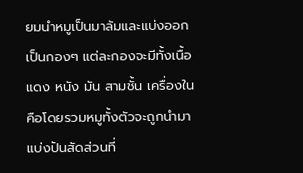ยมนำหมูเป็นมาล้มและแบ่งออกเป็นกองๆ แต่ละกองจะมีทั้งเนื้อแดง หนัง มัน สามชั้น เครื่องใน คือโดยรวมหมูทั้งตัวจะถูกนำมาแบ่งปันสัดส่วนที่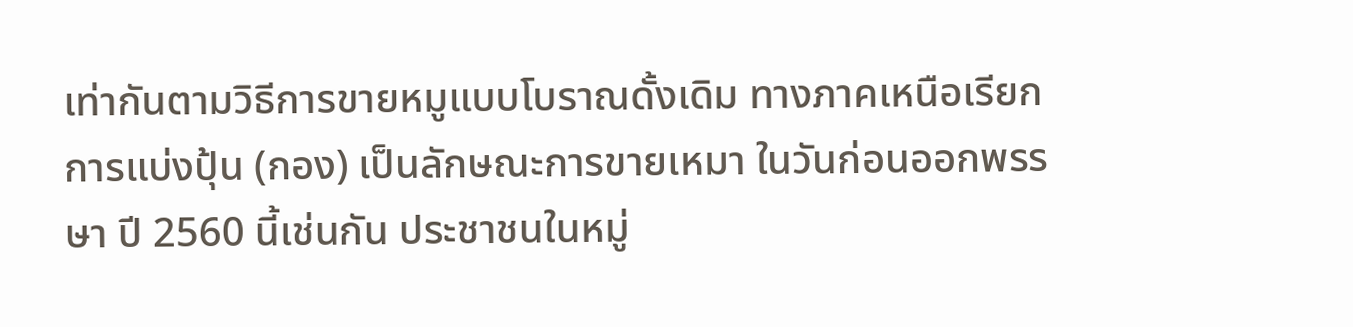เท่ากันตามวิธีการขายหมูแบบโบราณดั้งเดิม ทางภาคเหนือเรียกการแบ่งปุ้น (กอง) เป็นลักษณะการขายเหมา ในวันก่อนออกพรรษา ปี 2560 นี้เช่นกัน ประชาชนในหมู่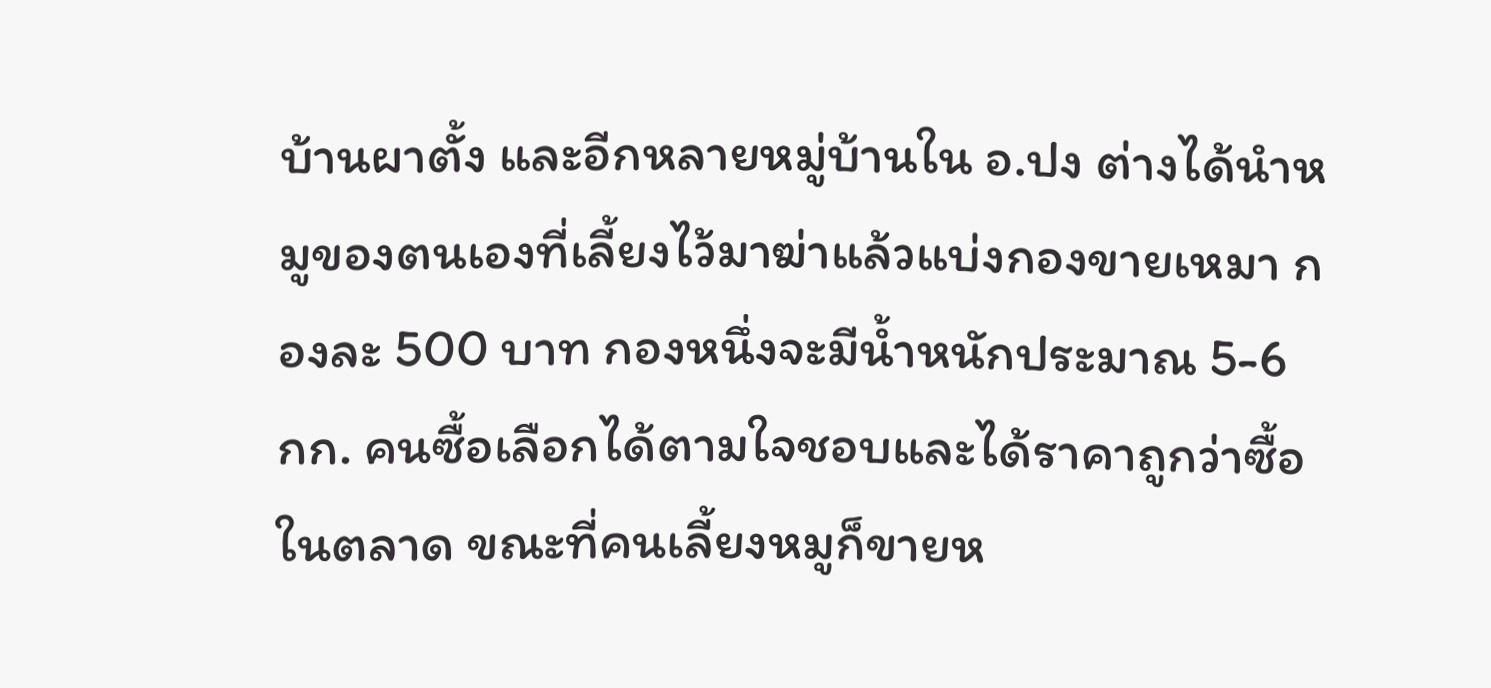บ้านผาตั้ง และอีกหลายหมู่บ้านใน อ.ปง ต่างได้นำหมูของตนเองที่เลี้ยงไว้มาฆ่าแล้วแบ่งกองขายเหมา กองละ 500 บาท กองหนึ่งจะมีน้ำหนักประมาณ 5-6 กก. คนซื้อเลือกได้ตามใจชอบและได้ราคาถูกว่าซื้อในตลาด ขณะที่คนเลี้ยงหมูก็ขายห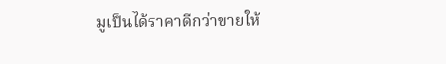มูเป็นได้ราคาดีกว่าขายให้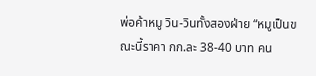พ่อค้าหมู วิน-วินทั้งสองฝ่าย “หมูเป็นขณะนี้ราคา กก.ละ 38-40 บาท คน